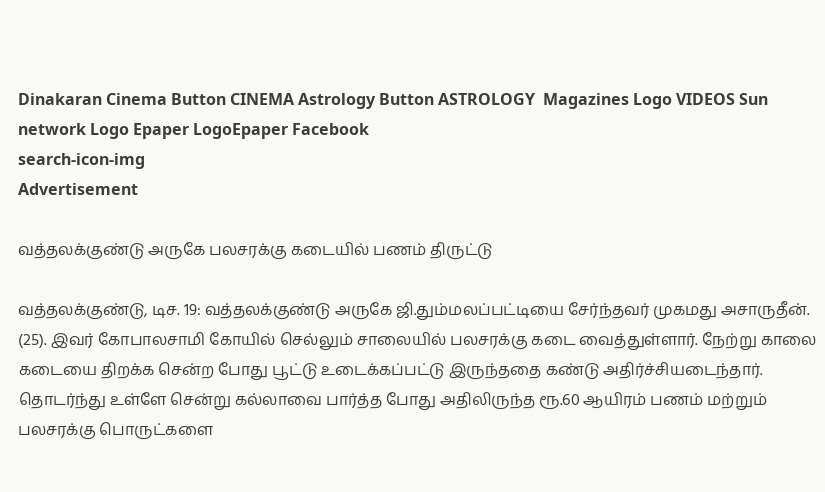Dinakaran Cinema Button CINEMA Astrology Button ASTROLOGY  Magazines Logo VIDEOS Sun network Logo Epaper LogoEpaper Facebook
search-icon-img
Advertisement

வத்தலக்குண்டு அருகே பலசரக்கு கடையில் பணம் திருட்டு

வத்தலக்குண்டு, டிச. 19: வத்தலக்குண்டு அருகே ஜி.தும்மலப்பட்டியை சேர்ந்தவர் முகமது அசாருதீன். (25). இவர் கோபாலசாமி கோயில் செல்லும் சாலையில் பலசரக்கு கடை வைத்துள்ளார். நேற்று காலை கடையை திறக்க சென்ற போது பூட்டு உடைக்கப்பட்டு இருந்ததை கண்டு அதிர்ச்சியடைந்தார். தொடர்ந்து உள்ளே சென்று கல்லாவை பார்த்த போது அதிலிருந்த ரூ.60 ஆயிரம் பணம் மற்றும் பலசரக்கு பொருட்களை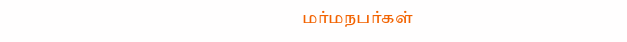மர்மநபர்கள்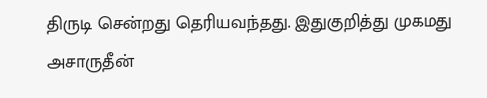திருடி சென்றது தெரியவந்தது. இதுகுறித்து முகமது அசாருதீன்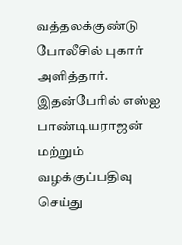வத்தலக்குண்டு போலீசில் புகார் அளித்தார். இதன்பேரில் எஸ்ஐ பாண்டியராஜன் மற்றும் வழக்குப்பதிவு செய்து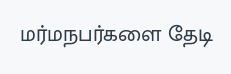மர்மநபர்களை தேடி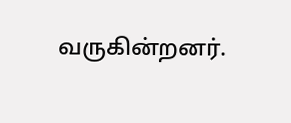வருகின்றனர்.